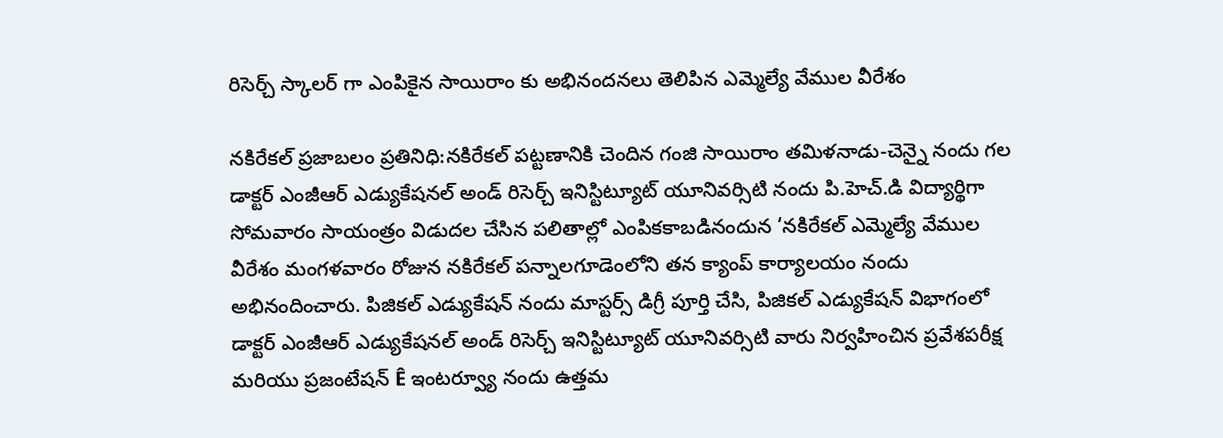రిసెర్చ్‌ స్కాలర్‌ గా ఎంపికైన సాయిరాం కు అభినందనలు తెలిపిన ఎమ్మెల్యే వేముల వీరేశం

నకిరేకల్‌ ప్రజాబలం ప్రతినిధి:నకిరేకల్‌ పట్టణానికి చెందిన గంజి సాయిరాం తమిళనాడు-చెన్నై నందు గల డాక్టర్‌ ఎంజీఆర్‌ ఎడ్యుకేషనల్‌ అండ్‌ రిసెర్చ్‌ ఇనిస్టిట్యూట్‌ యూనివర్సిటి నందు పి.హెచ్‌.డి విద్యార్థిగా సోమవారం సాయంత్రం విడుదల చేసిన పలితాల్లో ఎంపికకాబడినందున ‘నకిరేకల్‌ ఎమ్మెల్యే వేముల వీరేశం మంగళవారం రోజున నకిరేకల్‌ పన్నాలగూడెంలోని తన క్యాంప్‌ కార్యాలయం నందు అభినందించారు. పిజికల్‌ ఎడ్యుకేషన్‌ నందు మాస్టర్స్‌ డిగ్రీ పూర్తి చేసి, పిజికల్‌ ఎడ్యుకేషన్‌ విభాగంలో డాక్టర్‌ ఎంజీఆర్‌ ఎడ్యుకేషనల్‌ అండ్‌ రిసెర్చ్‌ ఇనిస్టిట్యూట్‌ యూనివర్సిటి వారు నిర్వహించిన ప్రవేశపరీక్ష మరియు ప్రజంటేషన్‌ Ê ఇంటర్వ్యూ నందు ఉత్తమ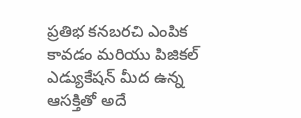ప్రతిభ కనబరచి ఎంపిక కావడం మరియు పిజికల్‌ ఎడ్యుకేషన్‌ మీద ఉన్న ఆసక్తితో అదే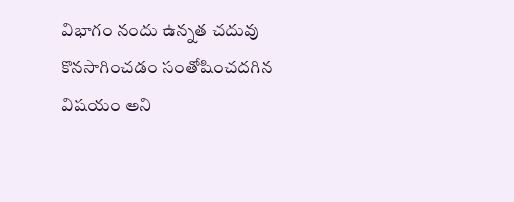విభాగం నందు ఉన్నత చదువు కొనసాగించడం సంతోషించదగిన విషయం అని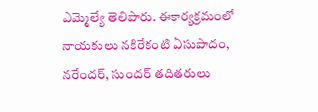ఎమ్మెల్యే తెలిపారు. ఈకార్యక్రమంలో నాయకులు నకిరేకంటి ఏసుపాదం, నరేందర్‌, సుందర్‌ తదితరులు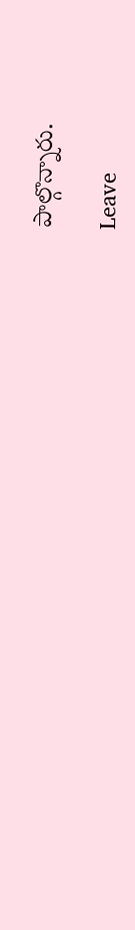పాల్గొన్నారు.

Leave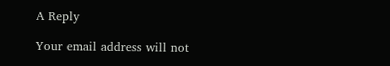A Reply

Your email address will not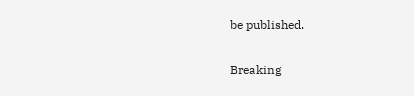be published.

Breaking